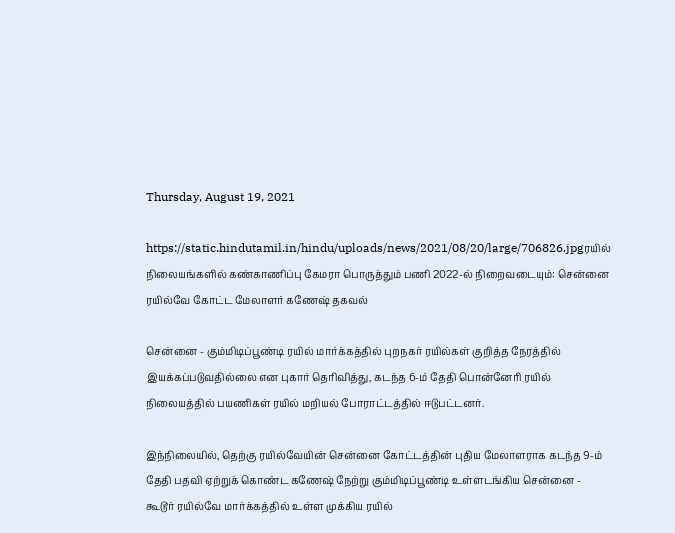Thursday, August 19, 2021

https://static.hindutamil.in/hindu/uploads/news/2021/08/20/large/706826.jpgரயில் நிலையங்களில் கண்காணிப்பு கேமரா பொருத்தும் பணி 2022-ல் நிறைவடையும்: சென்னை ரயில்வே கோட்ட மேலாளர் கணேஷ் தகவல்

சென்னை - கும்மிடிப்பூண்டி ரயில் மார்க்கத்தில் புறநகர் ரயில்கள் குறித்த நேரத்தில் இயக்கப்படுவதில்லை என புகார் தெரிவித்து, கடந்த 6-ம் தேதி பொன்னேரி ரயில் நிலையத்தில் பயணிகள் ரயில் மறியல் போராட்டத்தில் ஈடுபட்டனர்.

இந்நிலையில், தெற்கு ரயில்வேயின் சென்னை கோட்டத்தின் புதிய மேலாளராக கடந்த 9-ம் தேதி பதவி ஏற்றுக் கொண்ட கணேஷ் நேற்று கும்மிடிப்பூண்டி உள்ளடங்கிய சென்னை - கூடூர் ரயில்வே மார்க்கத்தில் உள்ள முக்கிய ரயில்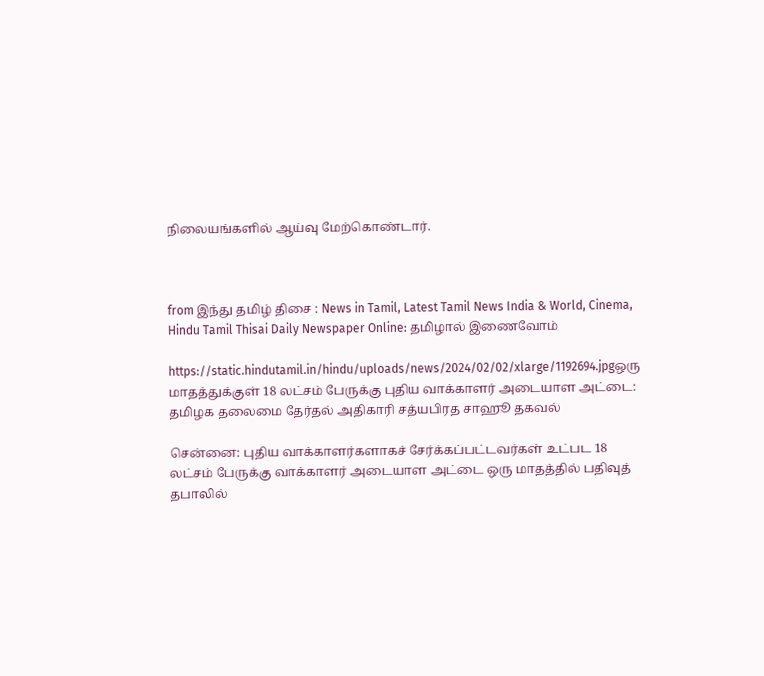நிலையங்களில் ஆய்வு மேற்கொண்டார்.



from இந்து தமிழ் திசை : News in Tamil, Latest Tamil News India & World, Cinema, Hindu Tamil Thisai Daily Newspaper Online: தமிழால் இணைவோம்

https://static.hindutamil.in/hindu/uploads/news/2024/02/02/xlarge/1192694.jpgஒரு மாதத்துக்குள் 18 லட்சம் பேருக்கு புதிய வாக்காளர் அடையாள அட்டை: தமிழக தலைமை தேர்தல் அதிகாரி சத்யபிரத சாஹூ தகவல்

சென்னை: புதிய வாக்காளர்களாகச் சேர்க்கப்பட்டவர்கள் உட்பட 18 லட்சம் பேருக்கு வாக்காளர் அடையாள அட்டை ஒரு மாதத்தில் பதிவுத் தபாலில்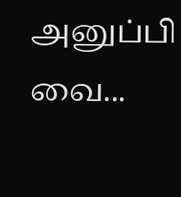அனுப்பி வை...